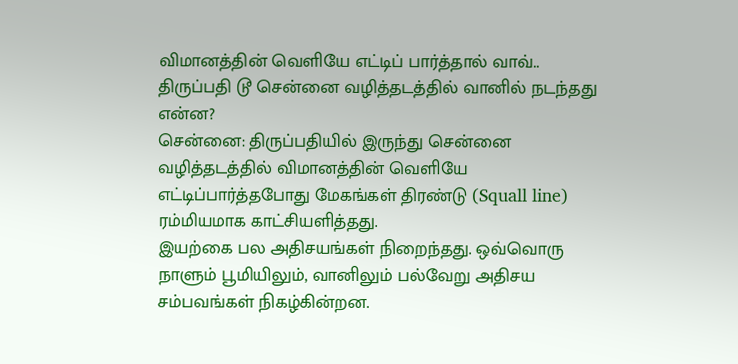விமானத்தின் வெளியே எட்டிப் பார்த்தால் வாவ்.. திருப்பதி டூ சென்னை வழித்தடத்தில் வானில் நடந்தது என்ன?
சென்னை: திருப்பதியில் இருந்து சென்னை வழித்தடத்தில் விமானத்தின் வெளியே எட்டிப்பார்த்தபோது மேகங்கள் திரண்டு (Squall line) ரம்மியமாக காட்சியளித்தது.
இயற்கை பல அதிசயங்கள் நிறைந்தது. ஒவ்வொரு நாளும் பூமியிலும், வானிலும் பல்வேறு அதிசய சம்பவங்கள் நிகழ்கின்றன.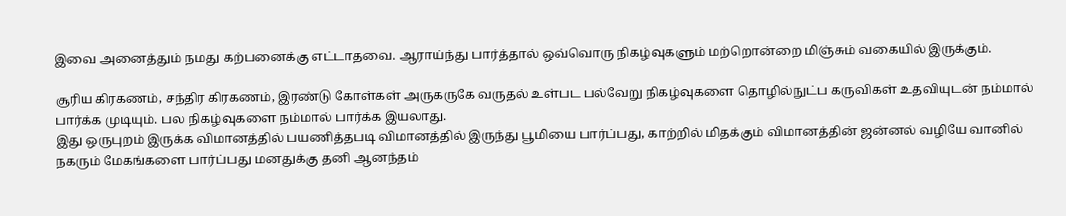இவை அனைத்தும் நமது கற்பனைக்கு எட்டாதவை. ஆராய்ந்து பார்த்தால் ஒவ்வொரு நிகழ்வுகளும் மற்றொன்றை மிஞ்சும் வகையில் இருக்கும்.

சூரிய கிரகணம், சந்திர கிரகணம், இரண்டு கோள்கள் அருகருகே வருதல் உள்பட பல்வேறு நிகழ்வுகளை தொழில்நுட்ப கருவிகள் உதவியுடன் நம்மால் பார்க்க முடியும். பல நிகழ்வுகளை நம்மால் பார்க்க இயலாது.
இது ஒருபுறம் இருக்க விமானத்தில் பயணித்தபடி விமானத்தில் இருந்து பூமியை பார்ப்பது, காற்றில் மிதக்கும் விமானத்தின் ஜன்னல் வழியே வானில் நகரும் மேகங்களை பார்ப்பது மனதுக்கு தனி ஆனந்தம்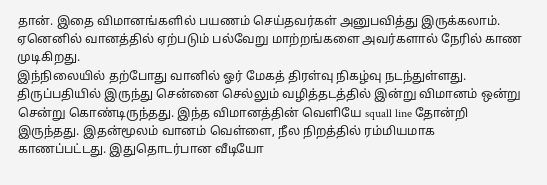தான். இதை விமானங்களில் பயணம் செய்தவர்கள் அனுபவித்து இருக்கலாம். ஏனெனில் வானத்தில் ஏற்படும் பல்வேறு மாற்றங்களை அவர்களால் நேரில் காண முடிகிறது.
இந்நிலையில் தற்போது வானில் ஓர் மேகத் திரள்வு நிகழ்வு நடந்துள்ளது. திருப்பதியில் இருந்து சென்னை செல்லும் வழித்தடத்தில் இன்று விமானம் ஒன்று சென்று கொண்டிருந்தது. இந்த விமானத்தின் வெளியே squall line தோன்றி இருந்தது. இதன்மூலம் வானம் வெள்ளை, நீல நிறத்தில் ரம்மியமாக காணப்பட்டது. இதுதொடர்பான வீடியோ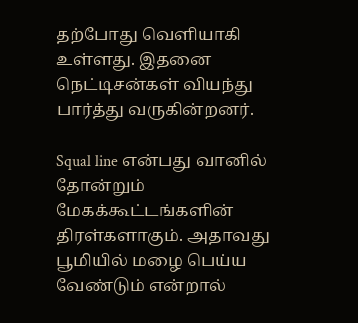தற்போது வெளியாகி உள்ளது. இதனை நெட்டிசன்கள் வியந்து பார்த்து வருகின்றனர்.

Squal line என்பது வானில் தோன்றும் மேகக்கூட்டங்களின் திரள்களாகும். அதாவது பூமியில் மழை பெய்ய வேண்டும் என்றால்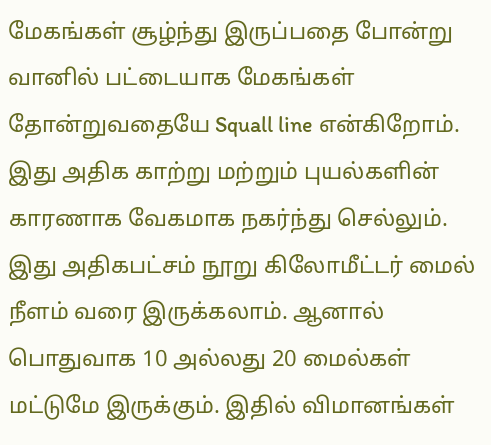மேகங்கள் சூழ்ந்து இருப்பதை போன்று வானில் பட்டையாக மேகங்கள் தோன்றுவதையே Squall line என்கிறோம். இது அதிக காற்று மற்றும் புயல்களின் காரணாக வேகமாக நகர்ந்து செல்லும். இது அதிகபட்சம் நூறு கிலோமீட்டர் மைல் நீளம் வரை இருக்கலாம். ஆனால் பொதுவாக 10 அல்லது 20 மைல்கள் மட்டுமே இருக்கும். இதில் விமானங்கள்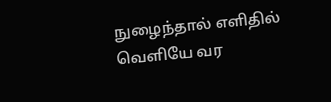நுழைந்தால் எளிதில் வெளியே வர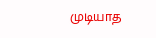முடியாத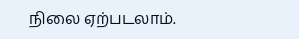நிலை ஏற்படலாம்.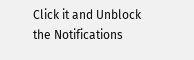Click it and Unblock the Notifications